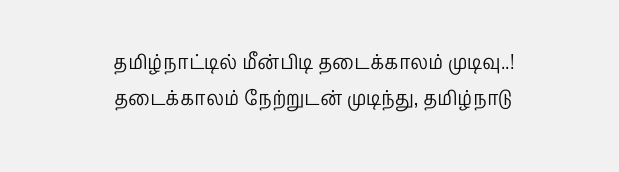தமிழ்நாட்டில் மீன்பிடி தடைக்காலம் முடிவு..!
தடைக்காலம் நேற்றுடன் முடிந்து, தமிழ்நாடு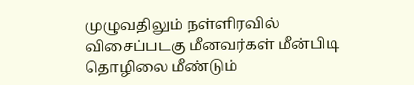முழுவதிலும் நள்ளிரவில் விசைப்படகு மீனவர்கள் மீன்பிடி தொழிலை மீண்டும்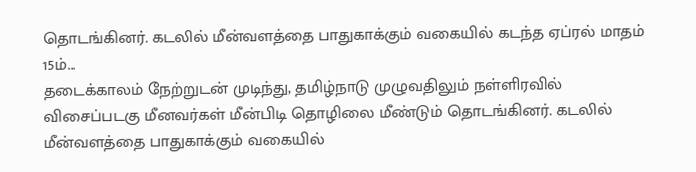தொடங்கினர். கடலில் மீன்வளத்தை பாதுகாக்கும் வகையில் கடந்த ஏப்ரல் மாதம் 15ம்...
தடைக்காலம் நேற்றுடன் முடிந்து, தமிழ்நாடு முழுவதிலும் நள்ளிரவில் விசைப்படகு மீனவர்கள் மீன்பிடி தொழிலை மீண்டும் தொடங்கினர். கடலில் மீன்வளத்தை பாதுகாக்கும் வகையில்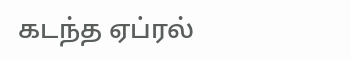கடந்த ஏப்ரல்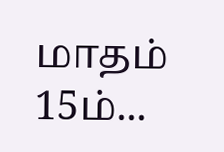மாதம் 15ம்...